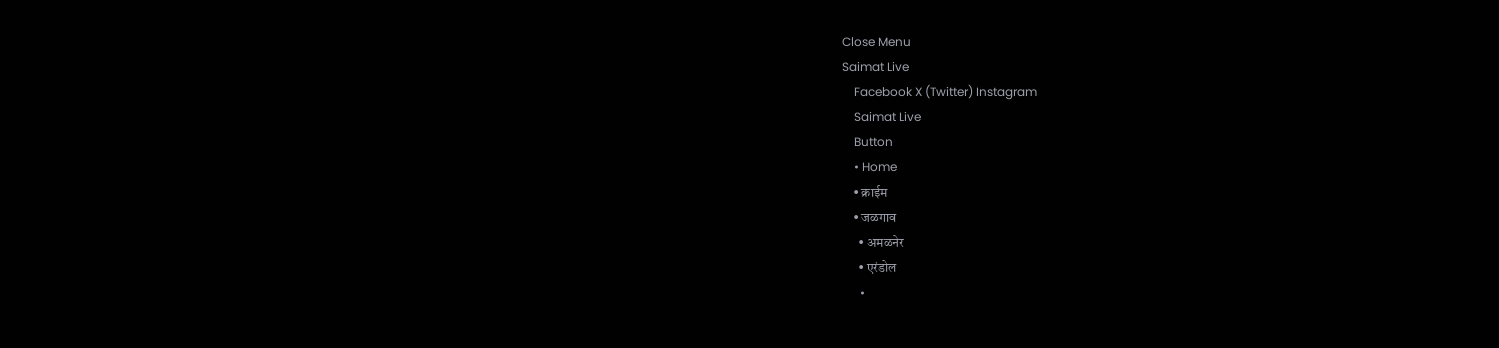Close Menu
Saimat Live
    Facebook X (Twitter) Instagram
    Saimat Live
    Button
    • Home
    • क्राईम
    • जळगाव
      • अमळनेर
      • एरंडोल
      •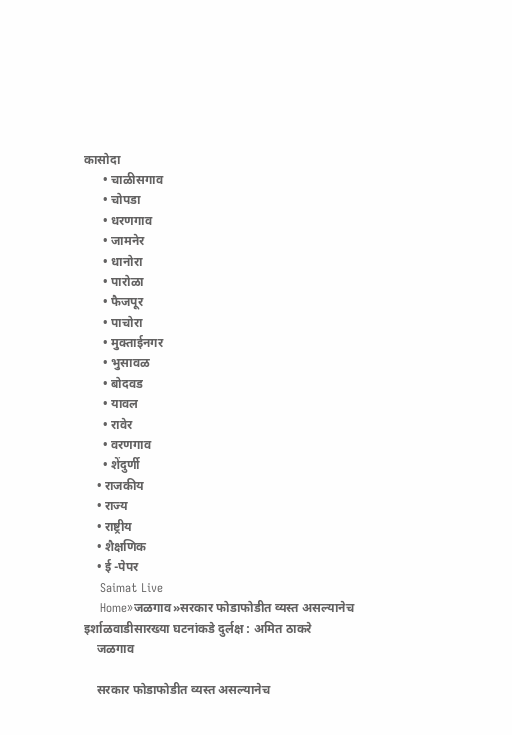कासोदा
      • चाळीसगाव
      • चोपडा
      • धरणगाव
      • जामनेर
      • धानोरा
      • पारोळा
      • फैजपूर
      • पाचोरा
      • मुक्ताईनगर
      • भुसावळ
      • बोदवड
      • यावल
      • रावेर
      • वरणगाव
      • शेंदुर्णी
    • राजकीय
    • राज्य
    • राष्ट्रीय
    • शैक्षणिक
    • ई -पेपर
    Saimat Live
    Home»जळगाव»सरकार फोडाफोडीत व्यस्त असल्यानेच इर्शाळवाडीसारख्या घटनांकडे दुर्लक्ष : अमित ठाकरे
    जळगाव

    सरकार फोडाफोडीत व्यस्त असल्यानेच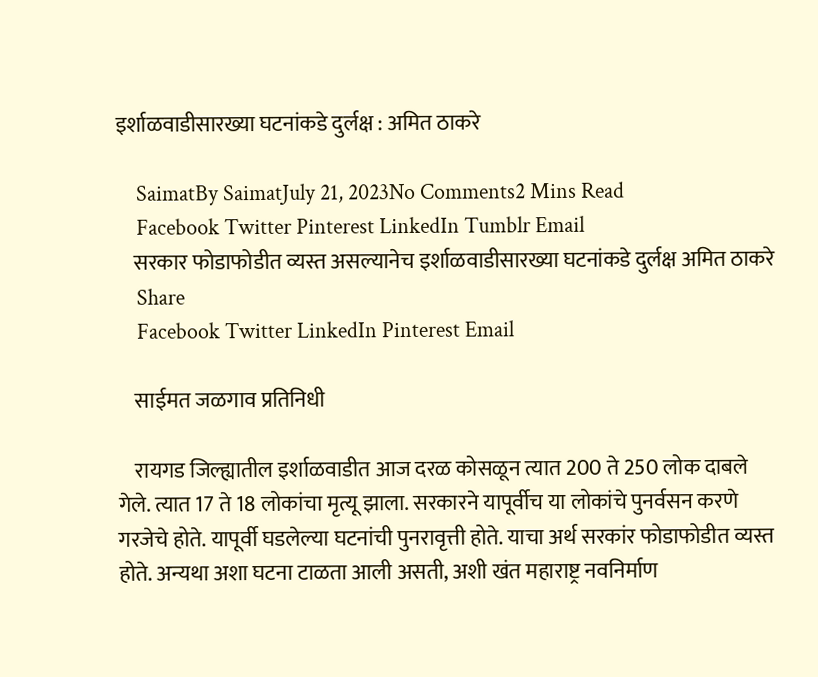इर्शाळवाडीसारख्या घटनांकडे दुर्लक्ष : अमित ठाकरे

    SaimatBy SaimatJuly 21, 2023No Comments2 Mins Read
    Facebook Twitter Pinterest LinkedIn Tumblr Email
    सरकार फोडाफोडीत व्यस्त असल्यानेच इर्शाळवाडीसारख्या घटनांकडे दुर्लक्ष अमित ठाकरे
    Share
    Facebook Twitter LinkedIn Pinterest Email

    साईमत जळगाव प्रतिनिधी

    रायगड जिल्ह्यातील इर्शाळवाडीत आज दरळ कोसळून त्यात 200 ते 250 लोक दाबले गेले. त्यात 17 ते 18 लोकांचा मृत्यू झाला. सरकारने यापूर्वीच या लोकांचे पुनर्वसन करणे गरजेचे होते. यापूर्वी घडलेल्या घटनांची पुनरावृत्ती होते. याचा अर्थ सरकांर फोडाफोडीत व्यस्त होते. अन्यथा अशा घटना टाळता आली असती, अशी खंत महाराष्ट्र नवनिर्माण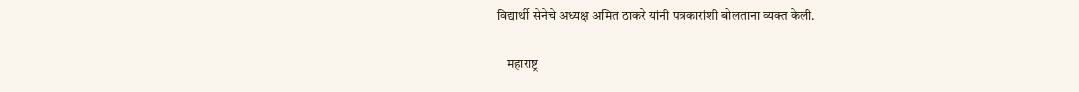विद्यार्थी सेनेचे अध्यक्ष अमित ठाकरे यांनी पत्रकारांशी बोलताना व्यक्त केली.

    महाराष्ट्र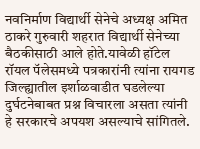नवनिर्माण विद्यार्थी सेनेचे अध्यक्ष अमित ठाकरे गुरुवारी शहरात विद्यार्थी सेनेच्या बैठकीसाठी आले होते.यावेळी हॉटेल रॉयल पॅलेसमध्ये पत्रकारांनी त्यांना रायगड जिल्ह्यातील इर्शाळवाडीत घडलेल्या दुर्घटनेबाबत प्रश्न विचारला असता त्यांनी हे सरकारचे अपयश असल्याचे सांगितले.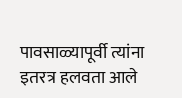पावसाळ्यापूर्वी त्यांना इतरत्र हलवता आले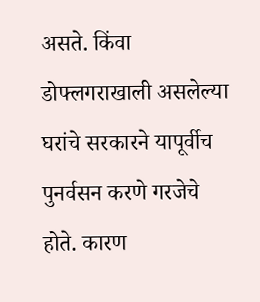असते. किंवा डोफ्लगराखाली असलेल्या घरांचे सरकारने यापूर्वीच पुनर्वसन करणे गरजेचे होते. कारण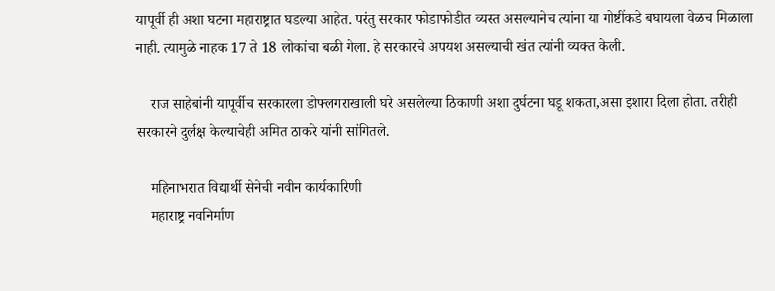यापूर्वी ही अशा घटना महाराष्ट्रात घडल्या आहेत. परंतु सरकार फोडाफोडीत व्यस्त असल्यानेच त्यांना या गोष्टींकडे बघायला वेळच मिळाला नाही. त्यामुळे नाहक 17 ते 18 लोकांचा बळी गेला. हे सरकारचे अपयश असल्याची खंत त्यांनी व्यक्त केली.

    राज साहेबांनी यापूर्वीच सरकारला डोफ्लगराखाली घरे असलेल्या ठिकाणी अशा दुर्घटना घडू शकता,असा इशारा दिला होता. तरीही सरकारने दुर्लक्ष केल्याचेही अमित ठाकरे यांनी सांगितले.

    महिनाभरात विद्यार्थी सेनेची नवीन कार्यकारिणी
    महाराष्ट्र नवनिर्माण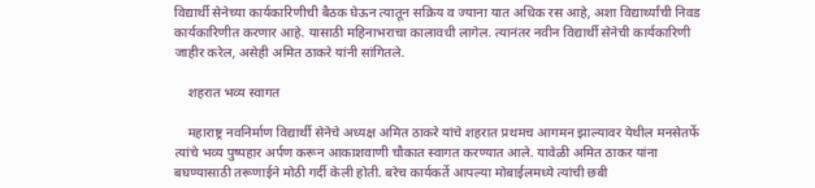विद्यार्थी सेनेच्या कार्यकारिणीची बैठक घेऊन त्यातून सक्रिय व ज्याना यात अधिक रस आहे, अशा विद्यार्थ्यांची निवड कार्यकारिणीत करणार आहे. यासाठी महिनाभराचा कालावधी लागेल. त्यानंतर नवीन विद्यार्थी सेनेची कार्यकारिणी जाहीर करेल, असेही अमित ठाकरे यांनी सांगितले.

    शहरात भव्य स्वागत

    महाराष्ट्र नवनिर्माण विद्यार्थी सेनेचे अध्यक्ष अमित ठाकरे यांचे शहरात प्रथमच आगमन झाल्यावर येथील मनसेतर्फे त्यांचे भव्य पुष्पहार अर्पण करून आकाशवाणी चौकात स्वागत करण्यात आले. यावेळी अमित ठाकर यांना बघण्यासाठी तरूणाईने मोठी गर्दी केली होती. बरेच कार्यकर्ते आपल्या मोबाईलमध्ये त्यांची छबी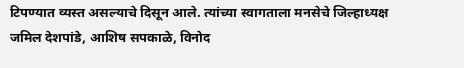टिपण्यात व्यस्त असल्याचे दिसून आले. त्यांच्या स्वागताला मनसेचे जिल्हाध्यक्ष जमिल देशपांडे, आशिष सपकाळे, विनोद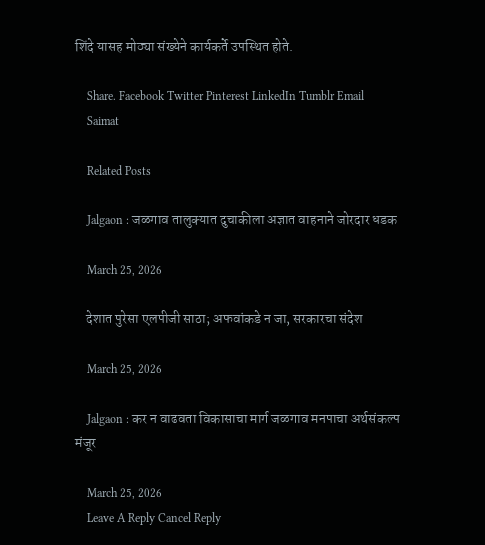शिंदे यासह मोठ्या संख्येने कार्यकर्ते उपस्थित होते.

    Share. Facebook Twitter Pinterest LinkedIn Tumblr Email
    Saimat

    Related Posts

    Jalgaon : जळगाव तालुक्यात दुचाकीला अज्ञात वाहनाने जोरदार धडक

    March 25, 2026

    देशात पुरेसा एलपीजी साठा; अफवांकडे न जा, सरकारचा संदेश

    March 25, 2026

    Jalgaon : कर न वाढवता विकासाचा मार्ग जळगाव मनपाचा अर्थसंकल्प मंजूर

    March 25, 2026
    Leave A Reply Cancel Reply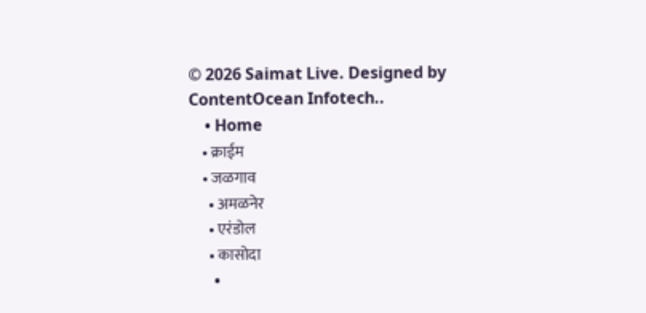© 2026 Saimat Live. Designed by ContentOcean Infotech..
    • Home
    • क्राईम
    • जळगाव
      • अमळनेर
      • एरंडोल
      • कासोदा
      •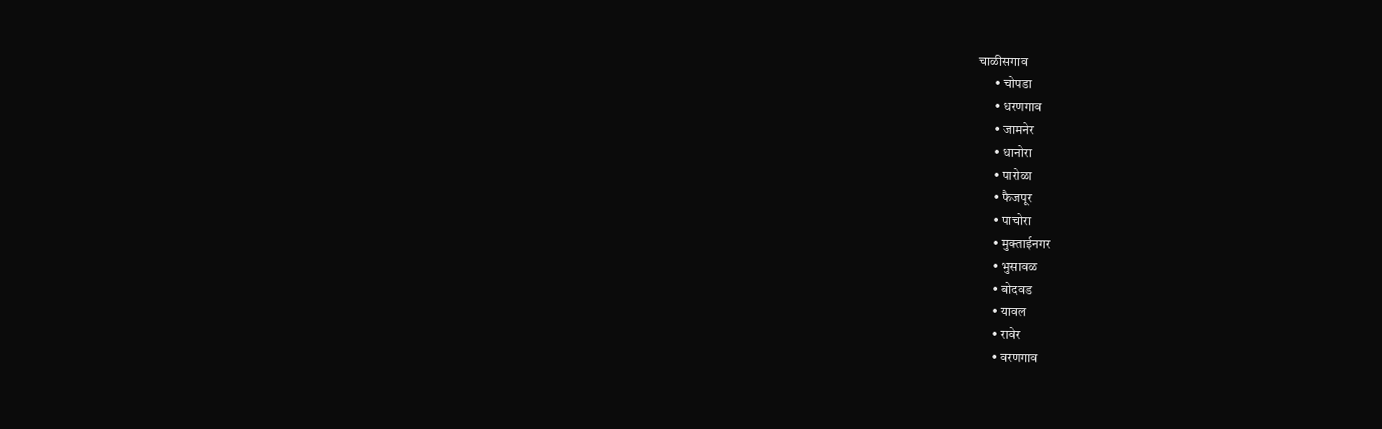चाळीसगाव
      • चोपडा
      • धरणगाव
      • जामनेर
      • धानोरा
      • पारोळा
      • फैजपूर
      • पाचोरा
      • मुक्ताईनगर
      • भुसावळ
      • बोदवड
      • यावल
      • रावेर
      • वरणगाव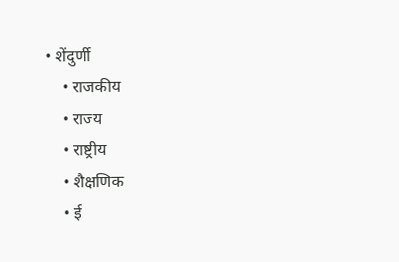• शेंदुर्णी
    • राजकीय
    • राज्य
    • राष्ट्रीय
    • शैक्षणिक
    • ई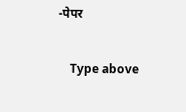-पेपर

    Type above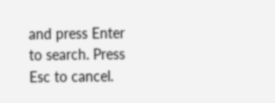and press Enter to search. Press Esc to cancel.